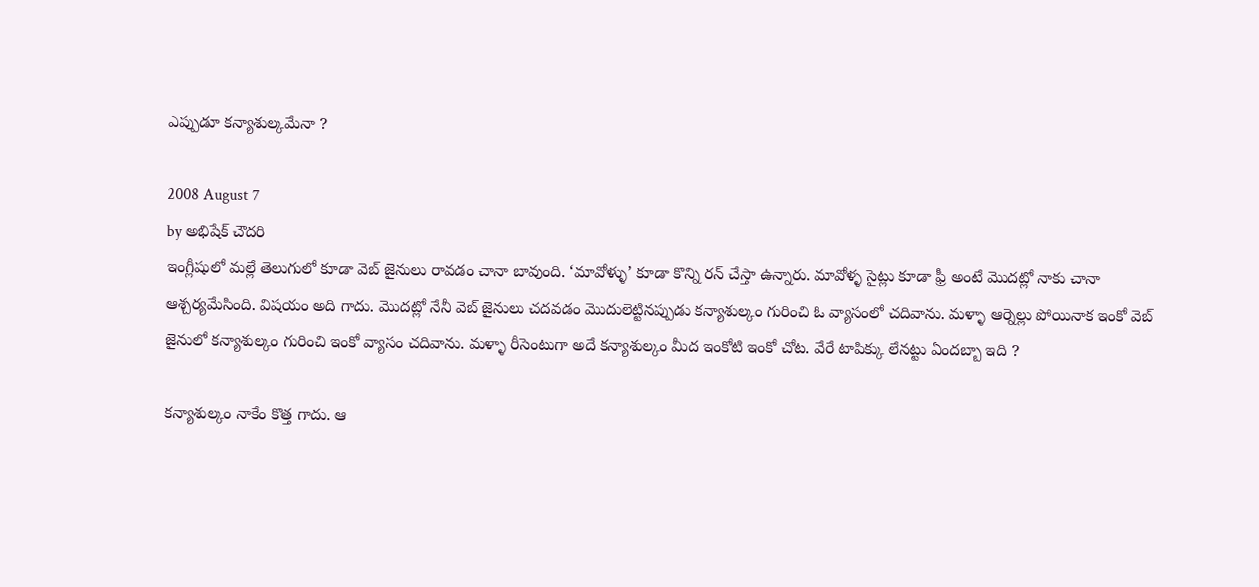ఎప్పుడూ కన్యాశుల్కమేనా ?

2008 August 7
by అభిషేక్ చౌదరి
ఇంగ్లీషులో మల్లే తెలుగులో కూడా వెబ్ జైనులు రావడం చానా బావుంది. ‘మావోళ్ళు’ కూడా కొన్ని రన్ చేస్తా ఉన్నారు. మావోళ్ళ సైట్లు కూడా ఫ్రీ అంటే మొదట్లో నాకు చానా ఆశ్చర్యమేసింది. విషయం అది గాదు. మొదట్లో నేనీ వెబ్ జైనులు చదవడం మొదులెట్టినప్పుడు కన్యాశుల్కం గురించి ఓ వ్యాసంలో చదివాను. మళ్ళా ఆర్నెల్లు పోయినాక ఇంకో వెబ్ జైనులో కన్యాశుల్కం గురించి ఇంకో వ్యాసం చదివాను. మళ్ళా రీసెంటుగా అదే కన్యాశుల్కం మీద ఇంకోటి ఇంకో చోట. వేరే టాపిక్కు లేనట్టు ఏందబ్బా ఇది ?

కన్యాశుల్కం నాకేం కొత్త గాదు. ఆ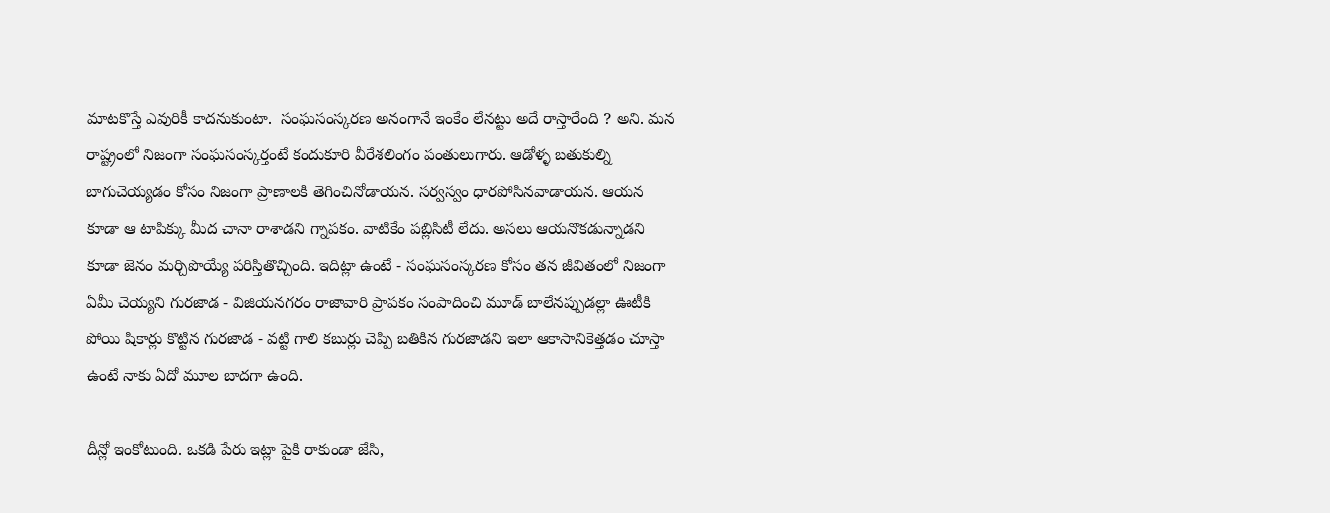మాటకొస్తే ఎవురికీ కాదనుకుంటా.  సంఘసంస్కరణ అనంగానే ఇంకేం లేనట్టు అదే రాస్తారేంది ? అని. మన రాష్ట్రంలో నిజంగా సంఘసంస్కర్తంటే కందుకూరి వీరేశలింగం పంతులుగారు. ఆడోళ్ళ బతుకుల్ని బాగుచెయ్యడం కోసం నిజంగా ప్రాణాలకి తెగించినోడాయన. సర్వస్వం ధారపోసినవాడాయన. ఆయన కూడా ఆ టాపిక్కు మీద చానా రాశాడని గ్నాపకం. వాటికేం పబ్లిసిటీ లేదు. అసలు ఆయనొకడున్నాడని కూడా జెనం మర్చిపొయ్యే పరిస్తితొచ్చింది. ఇదిట్లా ఉంటే - సంఘసంస్కరణ కోసం తన జీవితంలో నిజంగా ఏమీ చెయ్యని గురజాడ - విజియనగరం రాజావారి ప్రాపకం సంపాదించి మూడ్ బాలేనప్పుడల్లా ఊటీకి పోయి షికార్లు కొట్టిన గురజాడ - వట్టి గాలి కబుర్లు చెప్పి బతికిన గురజాడని ఇలా ఆకాసానికెత్తడం చూస్తా ఉంటే నాకు ఏదో మూల బాదగా ఉంది.

దీన్లో ఇంకోటుంది. ఒకడి పేరు ఇట్లా పైకి రాకుండా జేసి,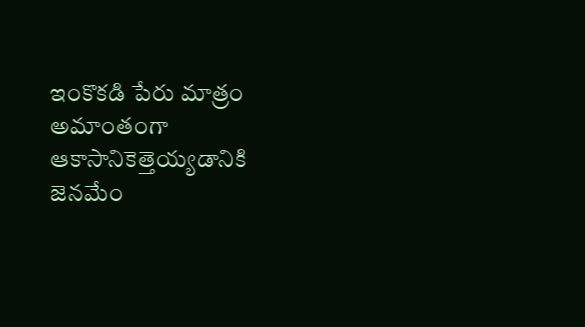ఇంకొకడి పేరు మాత్రం అమాంతంగా ఆకాసానికెత్తెయ్యడానికి జెనమేం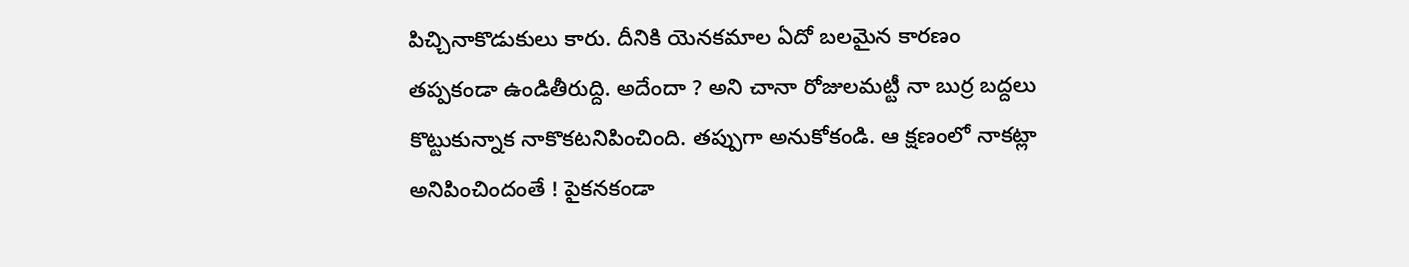పిచ్చినాకొడుకులు కారు. దీనికి యెనకమాల ఏదో బలమైన కారణం తప్పకండా ఉండితీరుద్ది. అదేందా ? అని చానా రోజులమట్టీ నా బుర్ర బద్దలు కొట్టుకున్నాక నాకొకటనిపించింది. తప్పుగా అనుకోకండి. ఆ క్షణంలో నాకట్లా అనిపించిందంతే ! పైకనకండా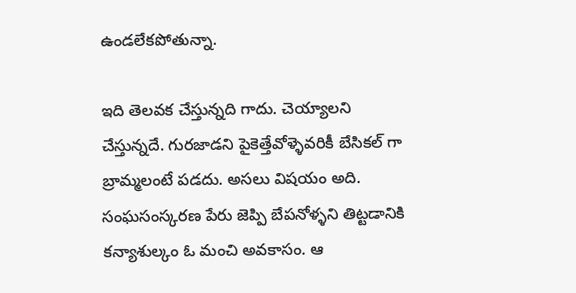ఉండలేకపోతున్నా.

ఇది తెలవక చేస్తున్నది గాదు. చెయ్యాలని చేస్తున్నదే. గురజాడని పైకెత్తేవోళ్ళెవరికీ బేసికల్ గా బ్రామ్మలంటే పడదు. అసలు విషయం అది. సంఘసంస్కరణ పేరు జెప్పి బేపనోళ్ళని తిట్టడానికి కన్యాశుల్కం ఓ మంచి అవకాసం. ఆ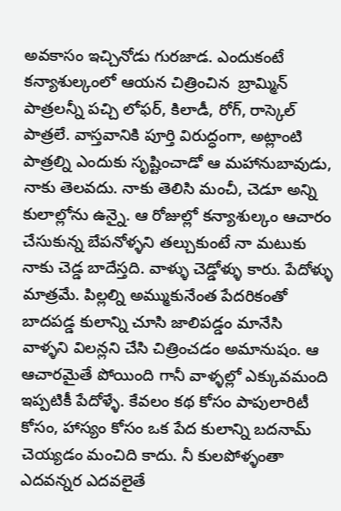అవకాసం ఇచ్చినోడు గురజాడ. ఎందుకంటే కన్యాశుల్కంలో ఆయన చిత్రించిన  బ్రామ్మిన్ పాత్రలన్నీ పచ్చి లోఫర్, కిలాడీ, రోగ్, రాస్కెల్ పాత్రలే. వాస్తవానికి పూర్తి విరుద్ధంగా, అట్లాంటి పాత్రల్ని ఎందుకు సృష్టించాడో ఆ మహానుబావుడు, నాకు తెలవదు. నాకు తెలిసి మంచీ, చెడూ అన్ని కులాల్లోను ఉన్నై. ఆ రోజుల్లో కన్యాశుల్కం ఆచారం చేసుకున్న బేపనోళ్ళని తల్చుకుంటే నా మటుకు నాకు చెడ్డ బాదేస్తది. వాళ్ళు చెడ్డోళ్ళు కారు. పేదోళ్ళు మాత్రమే. పిల్లల్ని అమ్ముకునేంత పేదరికంతో బాదపడ్డ కులాన్ని చూసి జాలిపడ్డం మానేసి వాళ్ళని విలన్లని చేసి చిత్రించడం అమానుషం. ఆ ఆచారమైతే పోయింది గానీ వాళ్ళల్లో ఎక్కువమంది ఇప్పటికీ పేదోళ్ళే. కేవలం కథ కోసం పాపులారిటీ కోసం, హాస్యం కోసం ఒక పేద కులాన్ని బదనామ్ చెయ్యడం మంచిది కాదు. నీ కులపోళ్ళంతా ఎదవన్నర ఎదవలైతే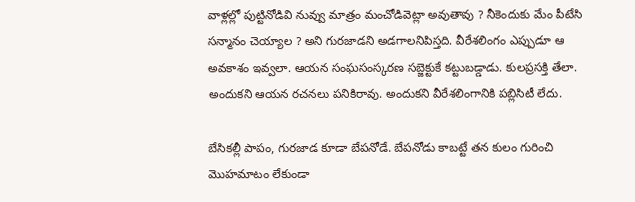వాళ్లల్లో పుట్టినోడివి నువ్వు మాత్రం మంచోడివెట్లా అవుతావు ? నీకెందుకు మేం పీటేసి సన్మానం చెయ్యాల ? అని గురజాడని అడగాలనిపిస్తది. వీరేశలింగం ఎప్పుడూ ఆ అవకాశం ఇవ్వలా. ఆయన సంఘసంస్కరణ సబ్జెక్టుకే కట్టుబడ్డాడు. కులప్రసక్తి తేలా. అందుకని ఆయన రచనలు పనికిరావు. అందుకని వీరేశలింగానికి పబ్లిసిటీ లేదు.

బేసికల్లీ పాపం, గురజాడ కూడా బేపనోడే. బేపనోడు కాబట్టే తన కులం గురించి మొహమాటం లేకుండా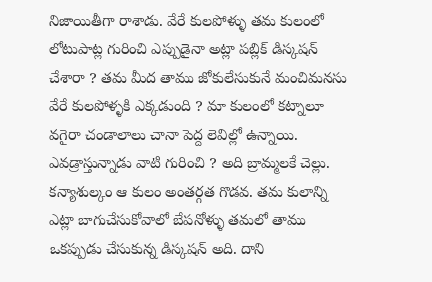నిజాయితీగా రాశాడు. వేరే కులపోళ్ళు తమ కులంలో లోటుపాట్ల గురించి ఎప్పుడైనా అట్లా పబ్లిక్ డిస్కషన్ చేశారా ? తమ మీద తాము జోకులేసుకునే మంచిమనసు వేరే కులపోళ్ళకి ఎక్కడుంది ? మా కులంలో కట్నాలూ వగైరా చండాలాలు చానా పెద్ద లెవిల్లో ఉన్నాయి. ఎవడ్రాస్తున్నాడు వాటి గురించి ? అది బ్రామ్మలకే చెల్లు. కన్యాశుల్కం ఆ కులం అంతర్గత గొడవ. తమ కులాన్ని ఎట్లా బాగుచేసుకోవాలో బేపనోళ్ళు తమలో తాము ఒకప్పుడు చేసుకున్న డిస్కషన్ అది. దాని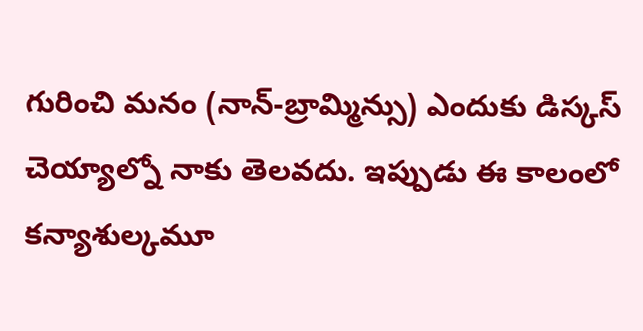గురించి మనం (నాన్-బ్రామ్మిన్సు) ఎందుకు డిస్కస్ చెయ్యాల్నో నాకు తెలవదు. ఇప్పుడు ఈ కాలంలో కన్యాశుల్కమూ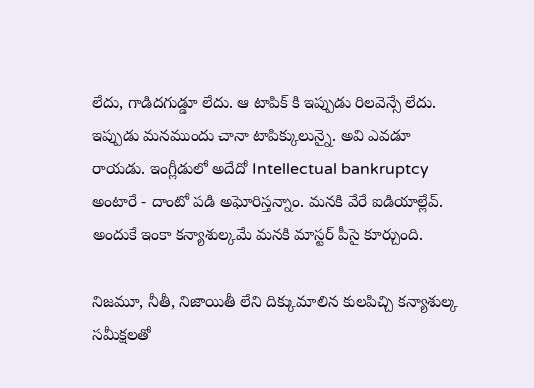లేదు, గాడిదగుడ్డూ లేదు. ఆ టాపిక్ కి ఇప్పుడు రిలవెన్సే లేదు. ఇప్పుడు మనముందు చానా టాపిక్కులున్నై. అవి ఎవడూ రాయడు. ఇంగ్లీడులో అదేదో Intellectual bankruptcy అంటారే - దాంటో పడి అఘోరిస్తన్నాం. మనకి వేరే ఐడియాల్లేవ్. అందుకే ఇంకా కన్యాశుల్కమే మనకి మాస్టర్ పీసై కూర్చుంది.

నిజమూ, నీతీ, నిజాయితీ లేని దిక్కుమాలిన కులపిచ్చి కన్యాశుల్క సమీక్షలతో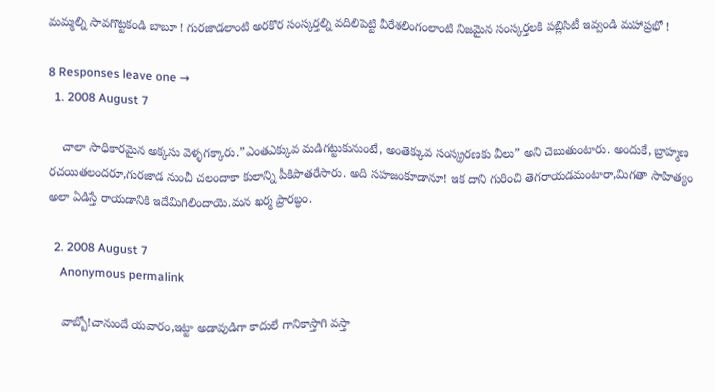మమ్మల్ని సావగొట్టకండి బాబూ ! గురజాడలాంటి అరకొర సంస్కర్తల్ని వదిలిపెట్టి వీరేశలింగంలాంటి నిజమైన సంస్కర్తలకి పబ్లిసిటీ ఇవ్వండి మహాప్రభో !

8 Responses leave one →
  1. 2008 August 7

    చాలా సాధికారమైన అక్కసు వెళ్ళగక్కారు.”ఎంతఎక్కువ మడిగట్టుకునుంటే, అంతెక్కువ సంస్క్రరణకు వీలు” అని చెబుతుంటారు. అందుకే, బ్రాహ్మణ రచయితలందరూ,గురజాడ నుంచీ చలందాకా కులాన్ని పీకిపాతరేసారు. అది సహజంకూడానూ! ఇక దాని గురించి తెగరాయడమంటారా,మిగతా సాహిత్యం అలా ఏడిస్తే రాయడానికి ఇదేమిగిలిందాయె.మన ఖర్మ ప్రారబ్ధం.

  2. 2008 August 7
    Anonymous permalink

    వాబ్బో!చానుందే యవారం,ఇట్టా అడావుడిగా కాదులే గానికాస్తాగి వస్తా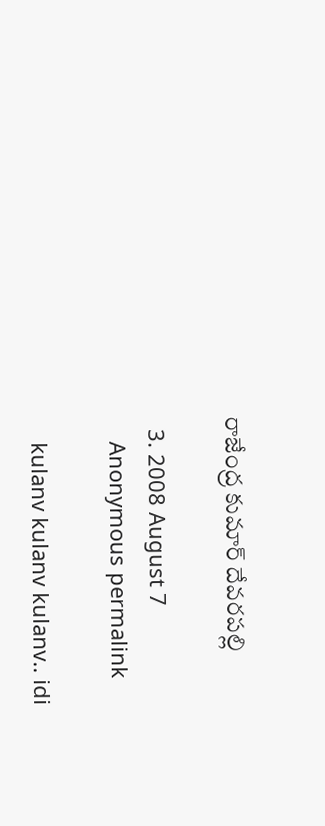రాజేంద్ర కుమార్ దేవరపల్లి

  3. 2008 August 7
    Anonymous permalink

    kulanv kulanv kulanv.. idi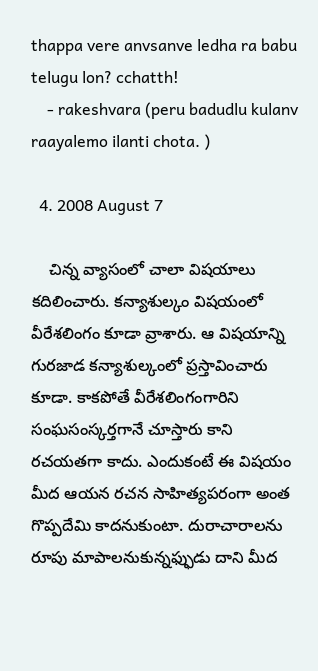thappa vere anvsanve ledha ra babu telugu lon? cchatth!
    - rakeshvara (peru badudlu kulanv raayalemo ilanti chota. )

  4. 2008 August 7

    చిన్న వ్యాసంలో చాలా విషయాలు కదిలించారు. కన్యాశుల్కం విషయంలో వీరేశలింగం కూడా వ్రాశారు. ఆ విషయాన్ని గురజాడ కన్యాశుల్కంలో ప్రస్తావించారు కూడా. కాకపోతే వీరేశలింగంగారిని సంఘసంస్కర్తగానే చూస్తారు కాని రచయతగా కాదు. ఎందుకంటే ఈ విషయం మీద ఆయన రచన సాహిత్యపరంగా అంత గొప్పదేమి కాదనుకుంటా. దురాచారాలను రూపు మాపాలనుకున్నఫ్ఫుడు దాని మీద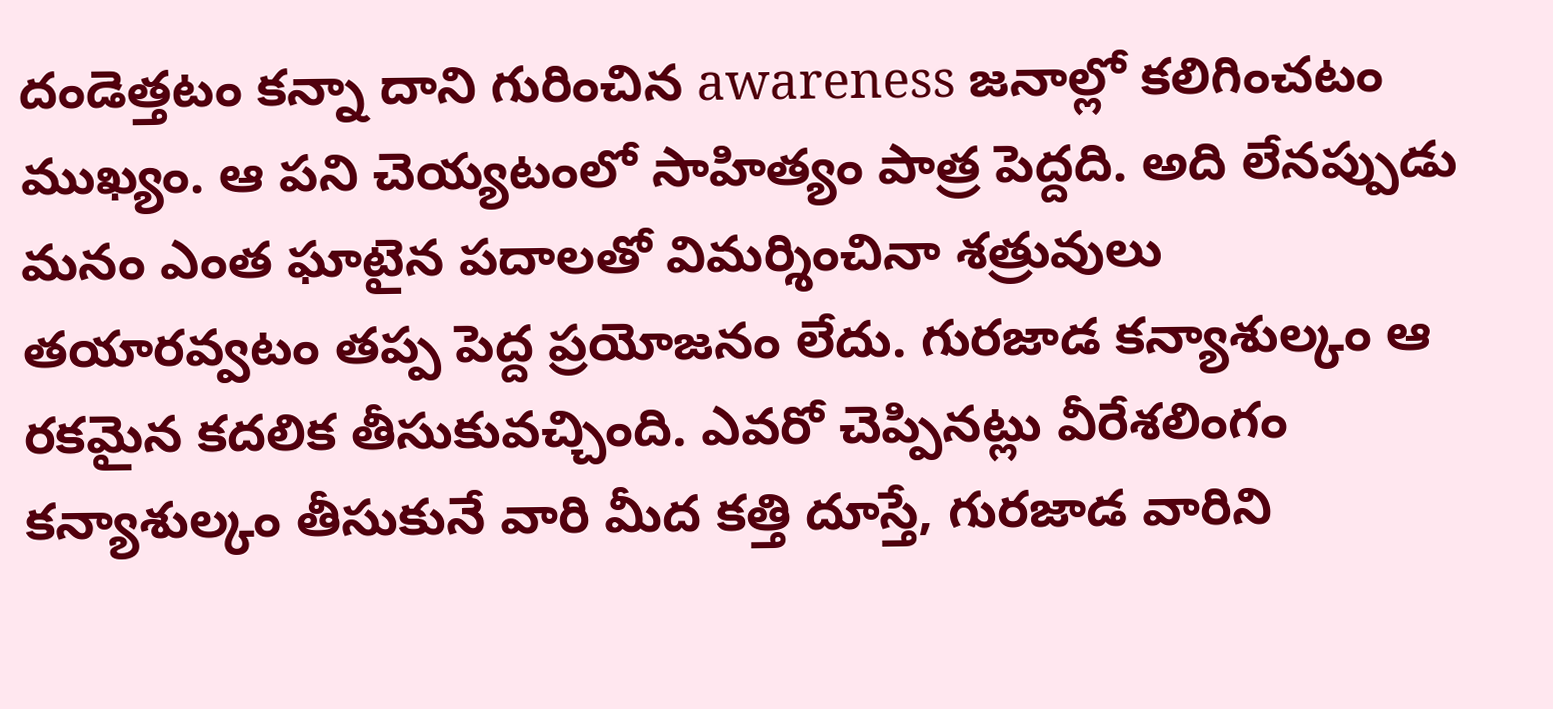దండెత్తటం కన్నా దాని గురించిన awareness జనాల్లో కలిగించటం ముఖ్యం. ఆ పని చెయ్యటంలో సాహిత్యం పాత్ర పెద్దది. అది లేనప్పుడు మనం ఎంత ఘాటైన పదాలతో విమర్శించినా శత్రువులు తయారవ్వటం తప్ప పెద్ద ప్రయోజనం లేదు. గురజాడ కన్యాశుల్కం ఆ రకమైన కదలిక తీసుకువచ్చింది. ఎవరో చెప్పినట్లు వీరేశలింగం కన్యాశుల్కం తీసుకునే వారి మీద కత్తి దూస్తే, గురజాడ వారిని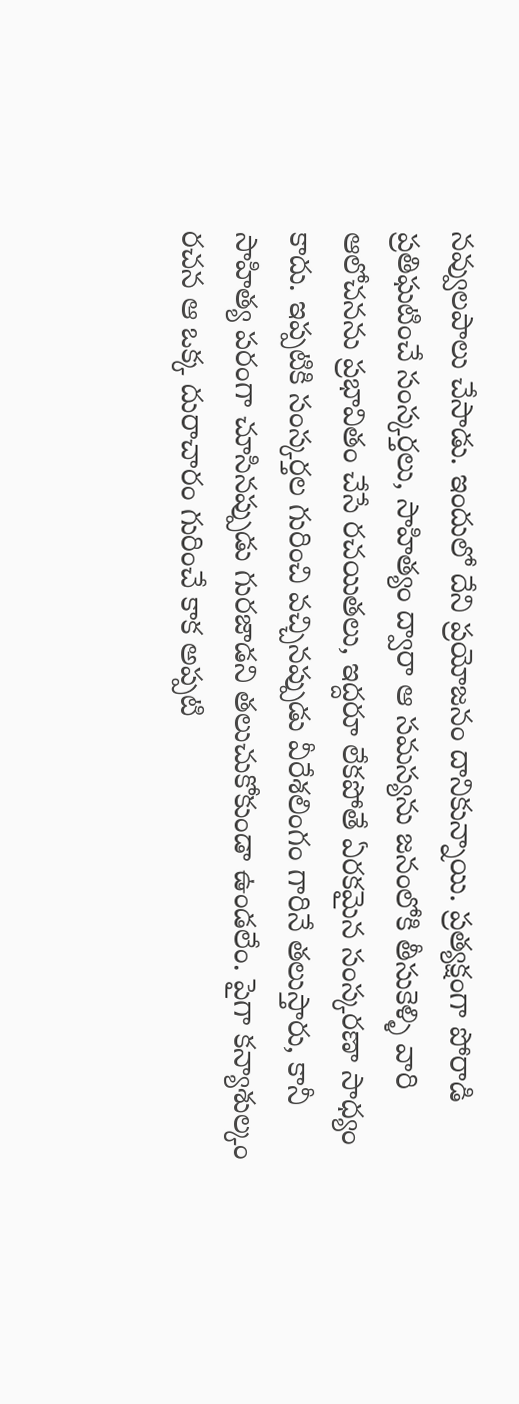నవ్వులపాలు చేసాడు. ఇందులో దేని ప్రయోజనం దానికున్నాయి. ప్రత్యక్షంగా పోరాడి ప్రతిఘటించే సంస్కర్తలు, సాహిత్యం ద్వారా ఆ సమస్యను జనంలోకి తీసుకెళ్ళి వారి ఆలోచనను ప్రభావితం చేసే రచయితలు, ఇద్దరూ లేకపోతే ఏరకమైన సంస్కరణా సాధ్యం కాదు. ఇప్పటికి సంస్కర్తల గురించి వచ్చినప్పుడు వీరేశలింగం గారినే తలుస్తారు, కానీ సాహిత్య పరంగా చూసినప్పుడు గురజాడని తలుచుకోకుండా ఉండలేం. పైగా కన్యాశుల్కం రచన ఆ ఒక్క దురాచారం గురించే కాక అప్పటి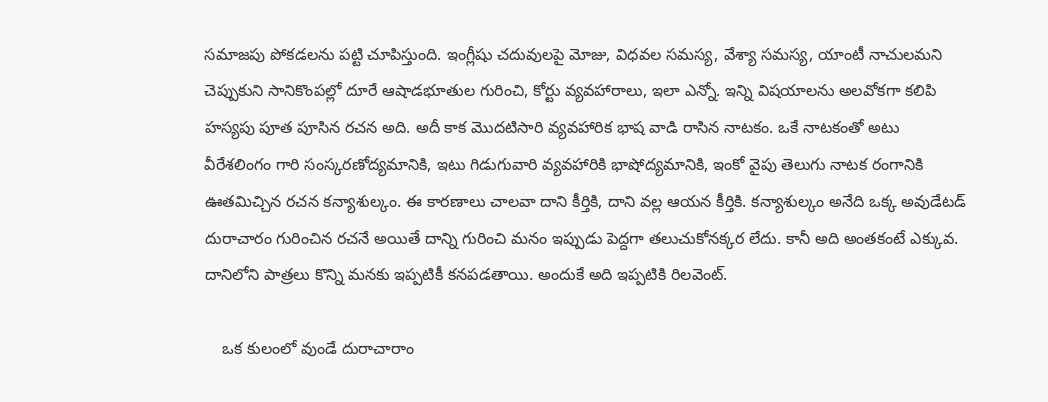సమాజపు పోకడలను పట్టి చూపిస్తుంది. ఇంగ్లీషు చదువులపై మోజు, విధవల సమస్య, వేశ్యా సమస్య, యాంటీ నాచులమని చెప్పుకుని సానికొంపల్లో దూరే ఆషాడభూతుల గురించి, కోర్టు వ్యవహారాలు, ఇలా ఎన్నో. ఇన్ని విషయాలను అలవోకగా కలిపి హస్యపు పూత పూసిన రచన అది. అదీ కాక మొదటిసారి వ్యవహారిక భాష వాడి రాసిన నాటకం. ఒకే నాటకంతో అటు వీరేశలింగం గారి సంస్కరణోద్యమానికి, ఇటు గిడుగువారి వ్యవహారికి భాషోద్యమానికి, ఇంకో వైపు తెలుగు నాటక రంగానికి ఊతమిచ్చిన రచన కన్యాశుల్కం. ఈ కారణాలు చాలవా దాని కీర్తికి, దాని వల్ల ఆయన కీర్తికి. కన్యాశుల్కం అనేది ఒక్క అవుడేటడ్ దురాచారం గురించిన రచనే అయితే దాన్ని గురించి మనం ఇప్పుడు పెద్దగా తలుచుకోనక్కర లేదు. కానీ అది అంతకంటే ఎక్కువ. దానిలోని పాత్రలు కొన్ని మనకు ఇప్పటికీ కనపడతాయి. అందుకే అది ఇప్పటికి రిలవెంట్.

    ఒక కులంలో వుండే దురాచారాం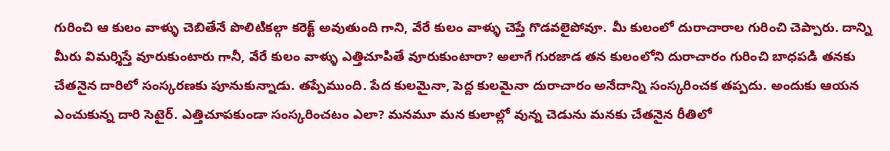గురించి ఆ కులం వాళ్ళు చెబితేనే పొలిటికల్గా కరెక్ట్ అవుతుంది గాని, వేరే కులం వాళ్ళు చెప్తే గొడవలైపోవూ. మీ కులంలో దురాచారాల గురించి చెప్పారు. దాన్ని మీరు విమర్శిస్తే వూరుకుంటారు గానీ, వేరే కులం వాళ్ళు ఎత్తిచూపితే వూరుకుంటారా? అలాగే గురజాడ తన కులంలోని దురాచారం గురించి బాధపడి తనకు చేతనైన దారిలో సంస్కరణకు పూనుకున్నాడు. తప్పేముంది. పేద కులమైనా, పెద్ద కులమైనా దురాచారం అనేదాన్ని సంస్కరించక తప్పదు. అందుకు ఆయన ఎంచుకున్న దారి సెటైర్. ఎత్తిచూపకుండా సంస్కరించటం ఎలా? మనమూ మన కులాల్లో వున్న చెడును మనకు చేతనైన రీతిలో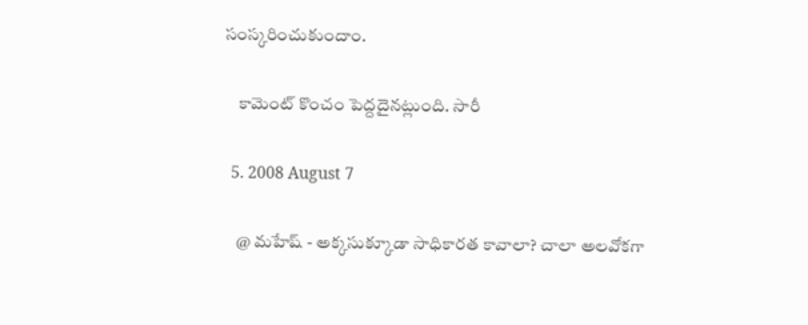సంస్కరించుకుందాం.

    కామెంట్ కొంచం పెద్దదైనట్లుంది. సారీ

  5. 2008 August 7

    @ మహేష్ - అక్కసుక్కూడా సాధికారత కావాలా? చాలా అలవోకగా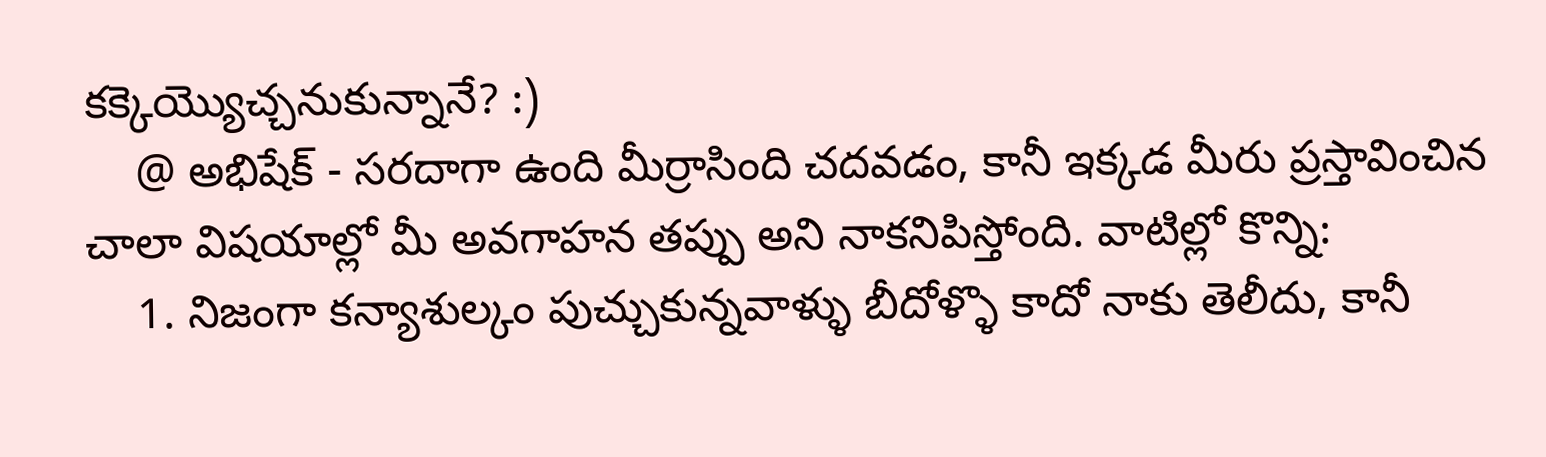కక్కెయ్యొచ్చనుకున్నానే? :)
    @ అభిషేక్ - సరదాగా ఉంది మీర్రాసింది చదవడం, కానీ ఇక్కడ మీరు ప్రస్తావించిన చాలా విషయాల్లో మీ అవగాహన తప్పు అని నాకనిపిస్తోంది. వాటిల్లో కొన్ని:
    1. నిజంగా కన్యాశుల్కం పుచ్చుకున్నవాళ్ళు బీదోళ్ళొ కాదో నాకు తెలీదు, కానీ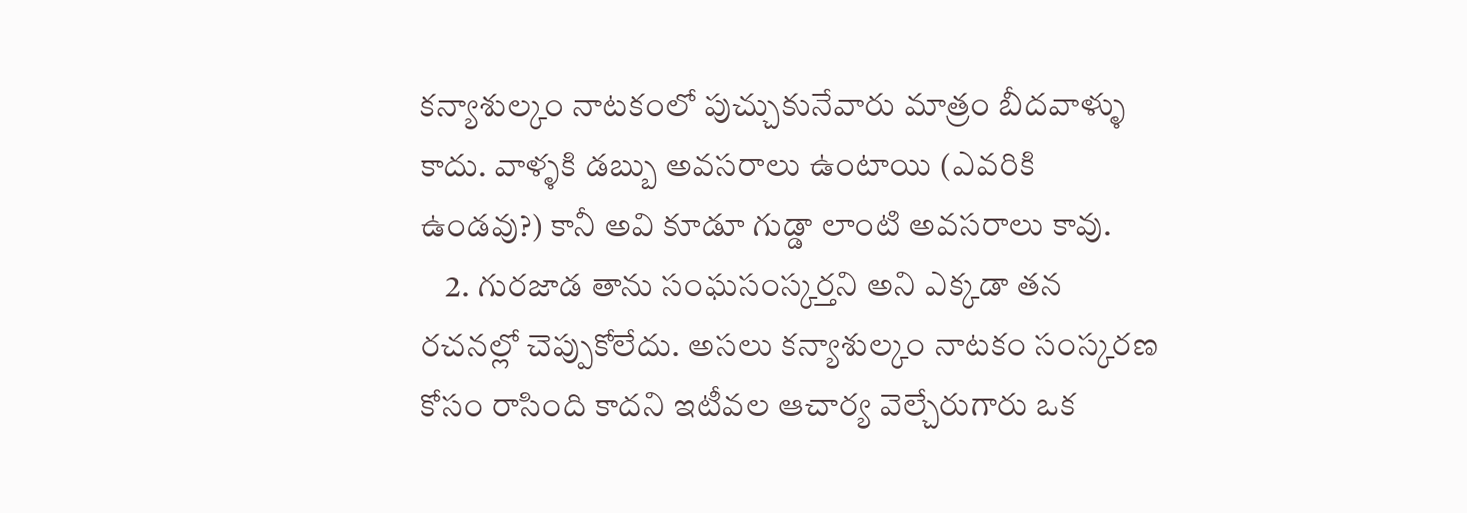కన్యాశుల్కం నాటకంలో పుచ్చుకునేవారు మాత్రం బీదవాళ్ళు కాదు. వాళ్ళకి డబ్బు అవసరాలు ఉంటాయి (ఎవరికి ఉండవు?) కానీ అవి కూడూ గుడ్డా లాంటి అవసరాలు కావు.
    2. గురజాడ తాను సంఘసంస్కర్తని అని ఎక్కడా తన రచనల్లో చెప్పుకోలేదు. అసలు కన్యాశుల్కం నాటకం సంస్కరణ కోసం రాసింది కాదని ఇటీవల ఆచార్య వెల్చేరుగారు ఒక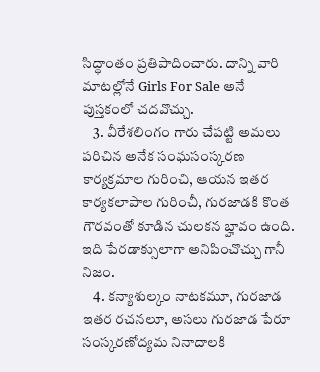సిద్ధాంతం ప్రతిపాదించారు. దాన్ని వారి మాటల్లోనే Girls For Sale అనే పుస్తకంలో చదవొచ్చు.
    3. వీరేశలింగం గారు చేపట్టి అమలు పరిచిన అనేక సంఘసంస్కరణ కార్యక్రమాల గురించి, ఆయన ఇతర కార్యకలాపాల గురించీ, గురజాడకి కొంత గౌరవంతో కూడిన చులకన బ్హావం ఉంది. ఇది పేరడాక్సులాగా అనిపించొచ్చు గానీ నిజం.
    4. కన్యాశుల్కం నాటకమూ, గురజాడ ఇతర రచనలూ, అసలు గురజాడ పేరూ సంస్కరణోద్యమ నినాదాలకి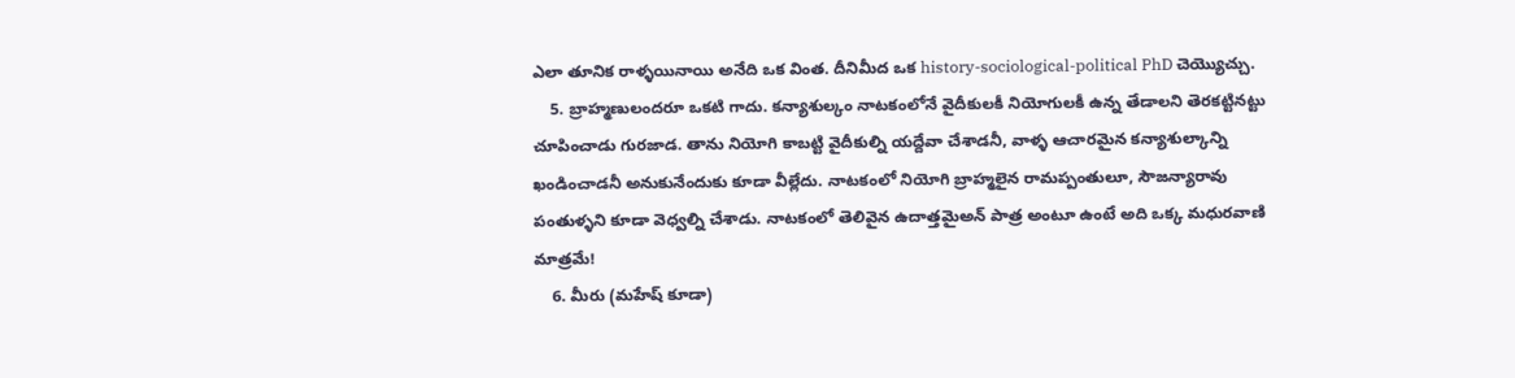ఎలా తూనిక రాళ్ళయినాయి అనేది ఒక వింత. దీనిమీద ఒక history-sociological-political PhD చెయ్యొచ్చు.
    5. బ్రాహ్మణులందరూ ఒకటి గాదు. కన్యాశుల్కం నాటకంలోనే వైదీకులకీ నియోగులకీ ఉన్న తేడాలని తెరకట్టినట్టు చూపించాడు గురజాడ. తాను నియోగి కాబట్టి వైదీకుల్ని యద్దేవా చేశాడనీ, వాళ్ళ ఆచారమైన కన్యాశుల్కాన్ని ఖండించాడనీ అనుకునేందుకు కూడా వీల్లేదు. నాటకంలో నియోగి బ్రాహ్మలైన రామప్పంతులూ, సౌజన్యారావు పంతుళ్ళని కూడా వెధ్వల్ని చేశాడు. నాటకంలో తెలివైన ఉదాత్తమైఅన్ పాత్ర అంటూ ఉంటే అది ఒక్క మధురవాణి మాత్రమే!
    6. మీరు (మహేష్ కూడా)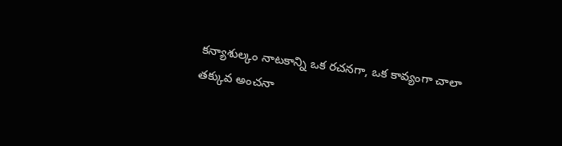కన్యాశుల్కం నాటకాన్ని ఒక రచనగా, ఒక కావ్యంగా చాలా తక్కువ అంచనా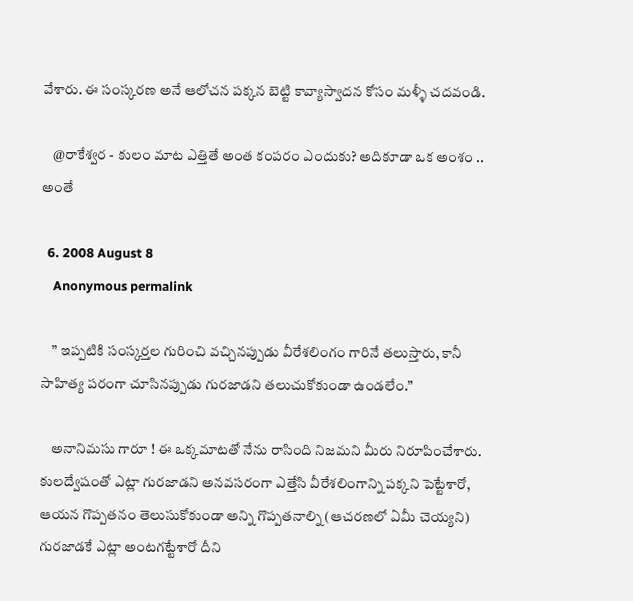వేశారు. ఈ సంస్కరణ అనే ఆలోచన పక్కన బెట్టి కావ్యాస్వాదన కోసం మళ్ళీ చదవండి.

    @రాకేశ్వర - కులం మాట ఎత్తితే అంత కంపరం ఎందుకు? అదికూడా ఒక అంశం .. అంతే

  6. 2008 August 8
    Anonymous permalink

    ” ఇప్పటికి సంస్కర్తల గురించి వచ్చినప్పుడు వీరేశలింగం గారినే తలుస్తారు, కానీ సాహిత్య పరంగా చూసినప్పుడు గురజాడని తలుచుకోకుండా ఉండలేం.”

    అనానిమసు గారూ ! ఈ ఒక్కమాటతో నేను రాసింది నిజమని మీరు నిరూపించేశారు. కులద్వేషంతో ఎట్లా గురజాడని అనవసరంగా ఎత్తేసి వీరేశలింగాన్ని పక్కని పెట్టేశారో, ఆయన గొప్పతనం తెలుసుకోకుండా అన్ని గొప్పతనాల్ని (ఆచరణలో ఏమీ చెయ్యని) గురజాడకే ఎట్లా అంటగట్టేశారో దీని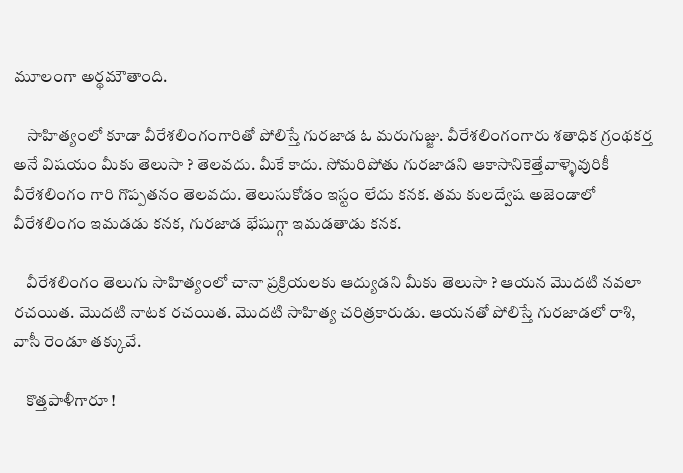మూలంగా అర్థమౌతాంది.

    సాహిత్యంలో కూడా వీరేశలింగంగారితో పోలిస్తే గురజాడ ఓ మరుగుజ్జు. వీరేశలింగంగారు శతాధిక గ్రంథకర్త అనే విషయం మీకు తెలుసా ? తెలవదు. మీకే కాదు. సోమరిపోతు గురజాడని ఆకాసానికెత్తేవాళ్ళెవురికీ వీరేశలింగం గారి గొప్పతనం తెలవదు. తెలుసుకోడం ఇస్టం లేదు కనక. తమ కులద్వేష అజెండాలో వీరేశలింగం ఇమడడు కనక, గురజాడ భేషుగ్గా ఇమడతాడు కనక.

    వీరేశలింగం తెలుగు సాహిత్యంలో చానా ప్రక్రియలకు ఆద్యుడని మీకు తెలుసా ? ఆయన మొదటి నవలా రచయిత. మొదటి నాటక రచయిత. మొదటి సాహిత్య చరిత్రకారుడు. ఆయనతో పోలిస్తే గురజాడలో రాశి, వాసీ రెండూ తక్కువే.

    కొత్తపాళీగారూ !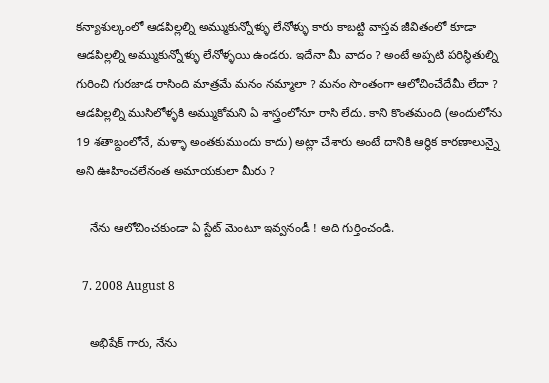కన్యాశుల్కంలో ఆడపిల్లల్ని అమ్ముకున్నోళ్ళు లేనోళ్ళు కారు కాబట్టి వాస్తవ జీవితంలో కూడా ఆడపిల్లల్ని అమ్ముకున్నోళ్ళు లేనోళ్ళయి ఉండరు. ఇదేనా మీ వాదం ? అంటే అప్పటి పరిస్థితుల్ని గురించి గురజాడ రాసింది మాత్రమే మనం నమ్మాలా ? మనం సొంతంగా ఆలోచించేదేమీ లేదా ? ఆడపిల్లల్ని ముసిలోళ్ళకి అమ్ముకోమని ఏ శాస్త్రంలోనూ రాసి లేదు. కాని కొంతమంది (అందులోను 19 శతాబ్దంలోనే, మళ్ళా అంతకుముందు కాదు) అట్లా చేశారు అంటే దానికి ఆర్థిక కారణాలున్నై అని ఊహించలేనంత అమాయకులా మీరు ?

    నేను ఆలోచించకుండా ఏ స్టేట్ మెంటూ ఇవ్వనండీ ! అది గుర్తించండి.

  7. 2008 August 8

    అభిషేక్ గారు, నేను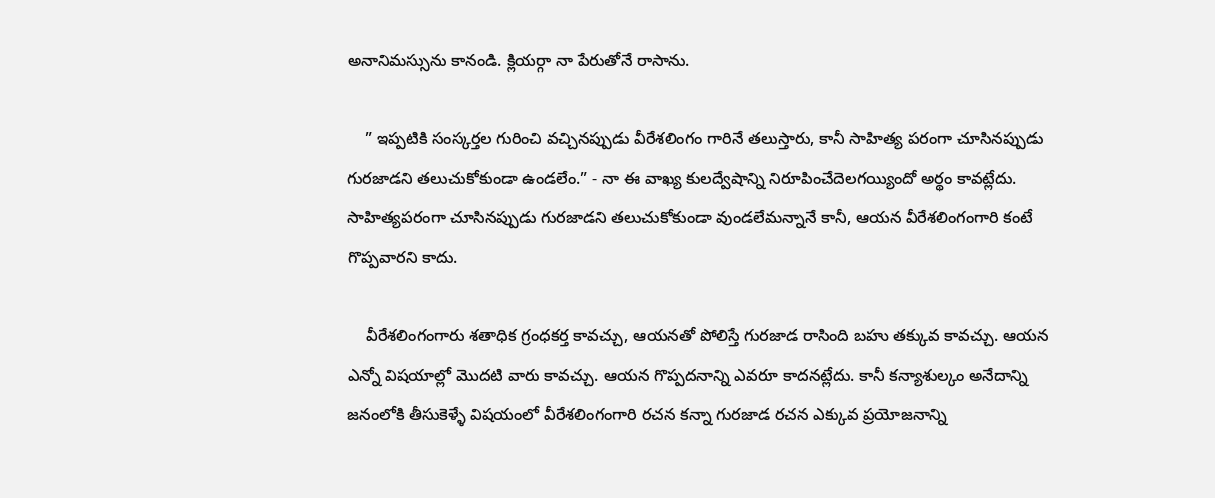అనానిమస్సును కానండి. క్లియర్గా నా పేరుతోనే రాసాను.

    ” ఇప్పటికి సంస్కర్తల గురించి వచ్చినప్పుడు వీరేశలింగం గారినే తలుస్తారు, కానీ సాహిత్య పరంగా చూసినప్పుడు గురజాడని తలుచుకోకుండా ఉండలేం.” - నా ఈ వాఖ్య కులద్వేషాన్ని నిరూపించేదెలగయ్యిందో అర్థం కావట్లేదు. సాహిత్యపరంగా చూసినప్పుడు గురజాడని తలుచుకోకుండా వుండలేమన్నానే కానీ, ఆయన వీరేశలింగంగారి కంటే గొప్పవారని కాదు.

    వీరేశలింగంగారు శతాధిక గ్రంధకర్త కావచ్చు, ఆయనతో పోలిస్తే గురజాడ రాసింది బహు తక్కువ కావచ్చు. ఆయన ఎన్నో విషయాల్లో మొదటి వారు కావచ్చు. ఆయన గొప్పదనాన్ని ఎవరూ కాదనట్లేదు. కానీ కన్యాశుల్కం అనేదాన్ని జనంలోకి తీసుకెళ్ళే విషయంలో వీరేశలింగంగారి రచన కన్నా గురజాడ రచన ఎక్కువ ప్రయోజనాన్ని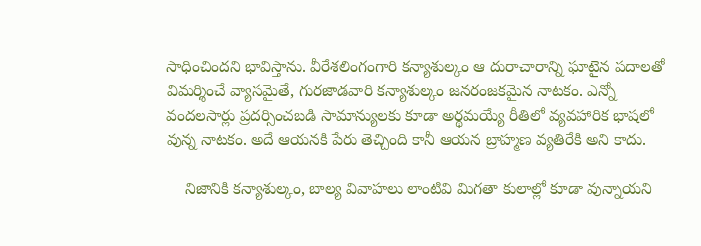సాధించిందని భావిస్తాను. వీరేశలింగంగారి కన్యాశుల్కం ఆ దురాచారాన్ని ఘాటైన పదాలతో విమర్శించే వ్యాసమైతే, గురజాడవారి కన్యాశుల్కం జనరంజకమైన నాటకం. ఎన్నో వందలసార్లు ప్రదర్సించబడి సామాన్యులకు కూడా అర్థమయ్యే రీతిలో వ్యవహారిక భాషలో వున్న నాటకం. అదే ఆయనకి పేరు తెచ్చింది కానీ ఆయన బ్రాహ్మణ వ్యతిరేకి అని కాదు.

    నిజానికి కన్యాశుల్కం, బాల్య వివాహలు లాంటివి మిగతా కులాల్లో కూడా వున్నాయని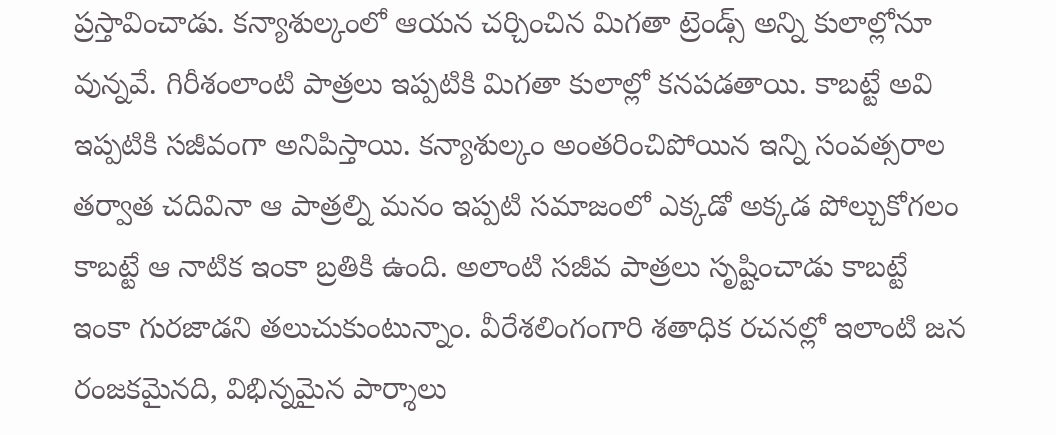ప్రస్తావించాడు. కన్యాశుల్కంలో ఆయన చర్చించిన మిగతా ట్రెండ్స్ అన్ని కులాల్లోనూ వున్నవే. గిరీశంలాంటి పాత్రలు ఇప్పటికి మిగతా కులాల్లో కనపడతాయి. కాబట్టే అవి ఇప్పటికి సజీవంగా అనిపిస్తాయి. కన్యాశుల్కం అంతరించిపోయిన ఇన్ని సంవత్సరాల తర్వాత చదివినా ఆ పాత్రల్ని మనం ఇప్పటి సమాజంలో ఎక్కడో అక్కడ పోల్చుకోగలం కాబట్టే ఆ నాటిక ఇంకా బ్రతికి ఉంది. అలాంటి సజీవ పాత్రలు సృష్టించాడు కాబట్టే ఇంకా గురజాడని తలుచుకుంటున్నాం. వీరేశలింగంగారి శతాధిక రచనల్లో ఇలాంటి జన రంజకమైనది, విభిన్నమైన పార్శాలు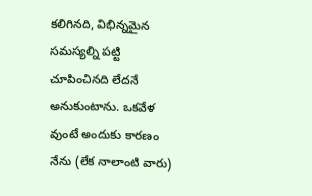కలిగినది, విభిన్నమైన సమస్యల్ని పట్టి చూపించినది లేదనే అనుకుంటాను. ఒకవేళ వుంటే అందుకు కారణం నేను (లేక నాలాంటి వారు)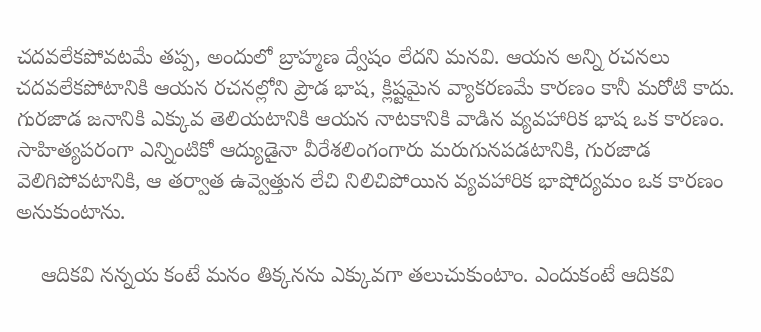చదవలేకపోవటమే తప్ప, అందులో బ్రాహ్మణ ద్వేషం లేదని మనవి. ఆయన అన్ని రచనలు చదవలేకపోటానికి ఆయన రచనల్లోని ప్రౌడ భాష, క్లిష్టమైన వ్యాకరణమే కారణం కానీ మరోటి కాదు. గురజాడ జనానికి ఎక్కువ తెలియటానికి ఆయన నాటకానికి వాడిన వ్యవహారిక భాష ఒక కారణం. సాహిత్యపరంగా ఎన్నింటికో ఆద్యుడైనా వీరేశలింగంగారు మరుగునపడటానికి, గురజాడ వెలిగిపోవటానికి, ఆ తర్వాత ఉవ్వెత్తున లేచి నిలిచిపోయిన వ్యవహారిక భాషోద్యమం ఒక కారణం అనుకుంటాను.

    ఆదికవి నన్నయ కంటే మనం తిక్కనను ఎక్కువగా తలుచుకుంటాం. ఎందుకంటే ఆదికవి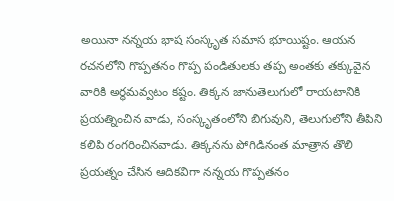అయినా నన్నయ భాష సంస్కృత సమాస భూయిష్టం. ఆయన రచనలోని గొప్పతనం గొప్ప పండితులకు తప్ప అంతకు తక్కువైన వారికి అర్థమవ్వటం కష్టం. తిక్కన జానుతెలుగులో రాయటానికి ప్రయత్నించిన వాడు, సంస్కృతంలోని బిగువుని, తెలుగులోని తీపిని కలిపి రంగరించినవాడు. తిక్కనను పోగిడినంత మాత్రాన తొలి ప్రయత్నం చేసిన ఆదికవిగా నన్నయ గొప్పతనం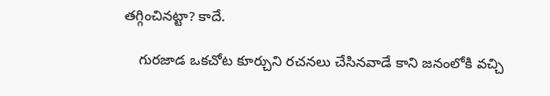తగ్గించినట్టా? కాదే.

    గురజాడ ఒకచోట కూర్చుని రచనలు చేసినవాడే కాని జనంలోకి వచ్చి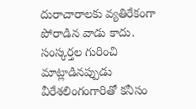దురాచారాలకు వ్యతిరేకంగా పోరాడిన వాడు కాదు. సంస్కర్తల గురించి మాట్లాడినప్పుడు వీరేశలింగంగారితో కనీసం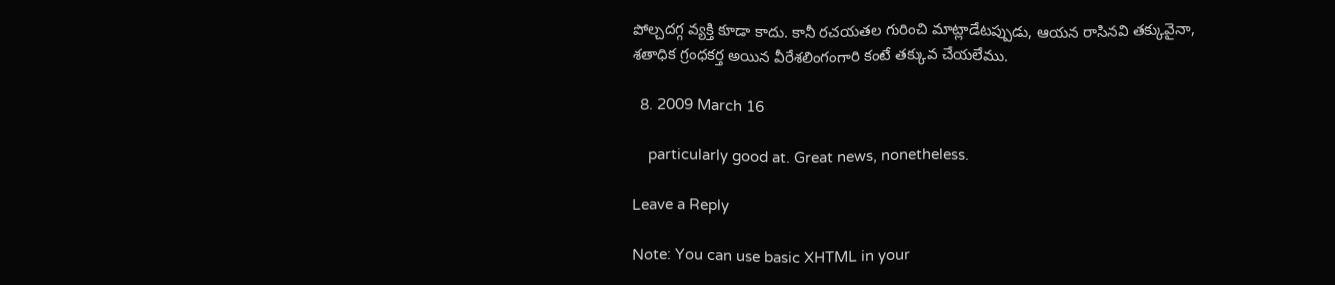పోల్చదగ్గ వ్యక్తి కూడా కాదు. కానీ రచయతల గురించి మాట్లాడేటప్పుడు, ఆయన రాసినవి తక్కువైనా, శతాధిక గ్రంధకర్త అయిన వీరేశలింగంగారి కంటే తక్కువ చేయలేము.

  8. 2009 March 16

    particularly good at. Great news, nonetheless.

Leave a Reply

Note: You can use basic XHTML in your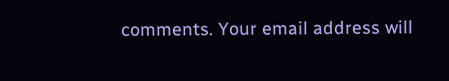comments. Your email address will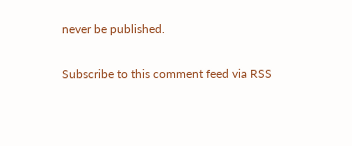never be published.

Subscribe to this comment feed via RSS